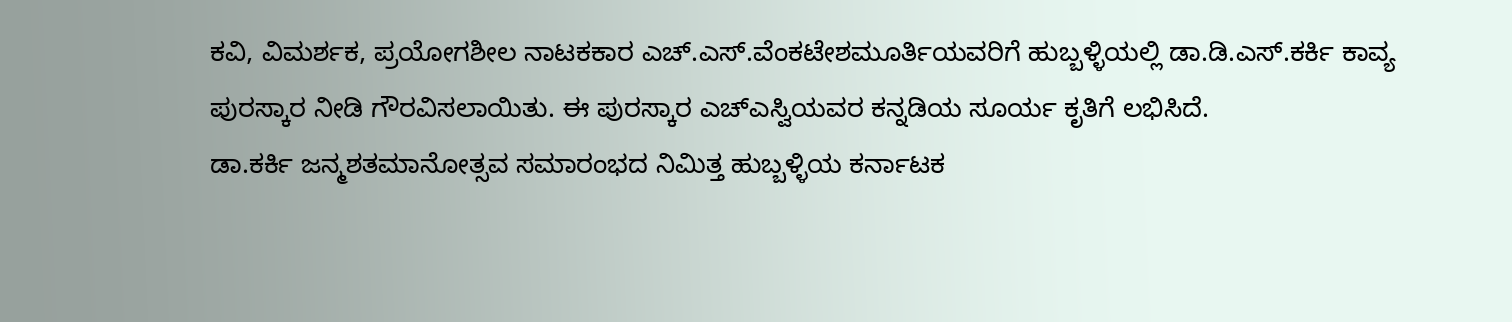ಕವಿ, ವಿಮರ್ಶಕ, ಪ್ರಯೋಗಶೀಲ ನಾಟಕಕಾರ ಎಚ್.ಎಸ್.ವೆಂಕಟೇಶಮೂರ್ತಿಯವರಿಗೆ ಹುಬ್ಬಳ್ಳಿಯಲ್ಲಿ ಡಾ.ಡಿ.ಎಸ್.ಕರ್ಕಿ ಕಾವ್ಯ ಪುರಸ್ಕಾರ ನೀಡಿ ಗೌರವಿಸಲಾಯಿತು. ಈ ಪುರಸ್ಕಾರ ಎಚ್ಎಸ್ವಿಯವರ ಕನ್ನಡಿಯ ಸೂರ್ಯ ಕೃತಿಗೆ ಲಭಿಸಿದೆ.
ಡಾ.ಕರ್ಕಿ ಜನ್ಮಶತಮಾನೋತ್ಸವ ಸಮಾರಂಭದ ನಿಮಿತ್ತ ಹುಬ್ಬಳ್ಳಿಯ ಕರ್ನಾಟಕ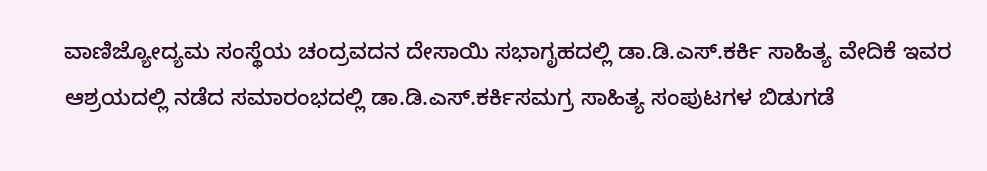ವಾಣಿಜ್ಯೋದ್ಯಮ ಸಂಸ್ಥೆಯ ಚಂದ್ರವದನ ದೇಸಾಯಿ ಸಭಾಗೃಹದಲ್ಲಿ ಡಾ.ಡಿ.ಎಸ್.ಕರ್ಕಿ ಸಾಹಿತ್ಯ ವೇದಿಕೆ ಇವರ ಆಶ್ರಯದಲ್ಲಿ ನಡೆದ ಸಮಾರಂಭದಲ್ಲಿ ಡಾ.ಡಿ.ಎಸ್.ಕರ್ಕಿಸಮಗ್ರ ಸಾಹಿತ್ಯ ಸಂಪುಟಗಳ ಬಿಡುಗಡೆ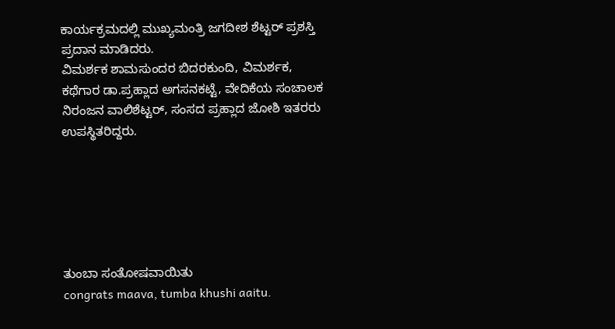ಕಾರ್ಯಕ್ರಮದಲ್ಲಿ ಮುಖ್ಯಮಂತ್ರಿ ಜಗದೀಶ ಶೆಟ್ಟರ್ ಪ್ರಶಸ್ತಿ ಪ್ರದಾನ ಮಾಡಿದರು.
ವಿಮರ್ಶಕ ಶಾಮಸುಂದರ ಬಿದರಕುಂದಿ, ವಿಮರ್ಶಕ, ಕಥೆಗಾರ ಡಾ.ಪ್ರಹ್ಲಾದ ಅಗಸನಕಟ್ಟೆ, ವೇದಿಕೆಯ ಸಂಚಾಲಕ ನಿರಂಜನ ವಾಲಿಶೆಟ್ಟರ್, ಸಂಸದ ಪ್ರಹ್ಲಾದ ಜೋಶಿ ಇತರರು ಉಪಸ್ಥಿತರಿದ್ದರು.






ತುಂಬಾ ಸಂತೋಷವಾಯಿತು
congrats maava, tumba khushi aaitu.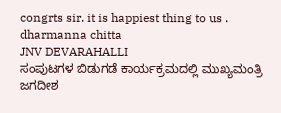congrts sir. it is happiest thing to us .
dharmanna chitta
JNV DEVARAHALLI
ಸಂಪುಟಗಳ ಬಿಡುಗಡೆ ಕಾರ್ಯಕ್ರಮದಲ್ಲಿ ಮುಖ್ಯಮಂತ್ರಿ ಜಗದೀಶ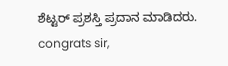ಶೆಟ್ಟರ್ ಪ್ರಶಸ್ತಿ ಪ್ರದಾನ ಮಾಡಿದರು.
congrats sir,